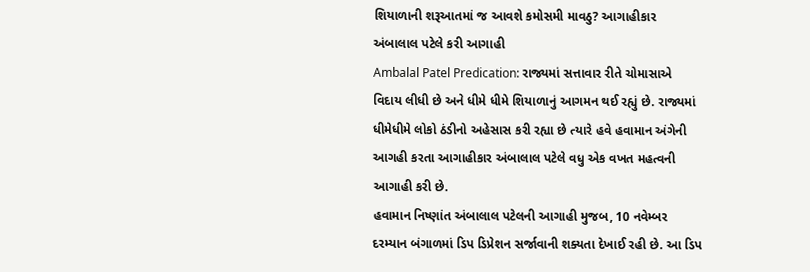શિયાળાની શરૂઆતમાં જ આવશે કમોસમી માવઠુ? આગાહીકાર અંબાલાલ પટેલે કરી આગાહી
Ambalal Patel Predication: રાજ્યમાં સત્તાવાર રીતે ચોમાસાએ વિદાય લીધી છે અને ધીમે ધીમે શિયાળાનું આગમન થઈ રહ્યું છે. રાજ્યમાં ધીમેધીમે લોકો ઠંડીનો અહેસાસ કરી રહ્યા છે ત્યારે હવે હવામાન અંગેની આગહી કરતા આગાહીકાર અંબાલાલ પટેલે વધુ એક વખત મહત્વની આગાહી કરી છે.
હવામાન નિષ્ણાંત અંબાલાલ પટેલની આગાહી મુજબ, 10 નવેમ્બર દરમ્યાન બંગાળમાં ડિપ ડિપ્રેશન સર્જાવાની શક્યતા દેખાઈ રહી છે. આ ડિપ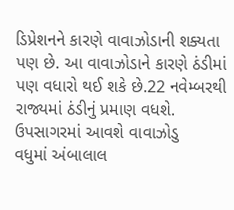ડિપ્રેશનને કારણે વાવાઝોડાની શક્યતા પણ છે. આ વાવાઝોડાને કારણે ઠંડીમાં પણ વધારો થઈ શકે છે.22 નવેમ્બરથી રાજ્યમાં ઠંડીનું પ્રમાણ વધશે.
ઉપસાગરમાં આવશે વાવાઝોડુ
વધુમાં અંબાલાલ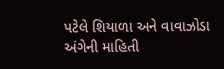પટેલે શિયાળા અને વાવાઝોડા અંગેની માહિતી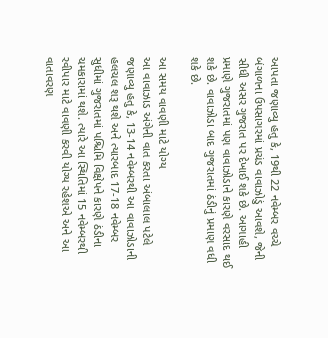આપતા જણાવ્યુ હતુ કે, 19થી 22 નવેમ્બર વચ્ચે બંગાળના ઉપસાગરમાં પ્રચંડ વાવાઝોડું આવશે, જેની સીધી અસર ગુજરાત પર દેખાઈ શકે છે. આગાહી પ્રમાણે ગુજરાતમાં પણ વાવાઝોડાને કારણે વરસાદ થઈ શકે છે. વાવાઝોડા બાદ ગુજરાતમાં ઠંડીનું પ્રમાણ વધી શકે છે.

આ સમય વાવણી માટે યોગ્ય
આ વાવાઝાડ અંગેની વાત કરતા અંબાલાલ પટેલે જણાવ્યુ હતુ કે, 13-14 નવેમ્બરથી આ વાવાઝોડાની હલચલ શરૂ થશે અને ત્યારબાદ 17-18 નવેમ્બર સુધીમાં ગુજરાતમાં પશ્ચિમિ વિક્ષેપને કારણે ઠંડીના ચમકારામાં થશે. ત્યારે આ સ્થિતિમાં 15 નવેમ્બરથી રવીપાર માટે વાવણી કરવી યોગ્ય રહેશએ અને આ વાતાવરણ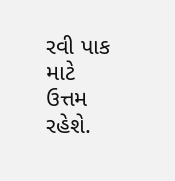રવી પાક માટે ઉત્તમ રહેશે.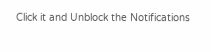Click it and Unblock the Notifications